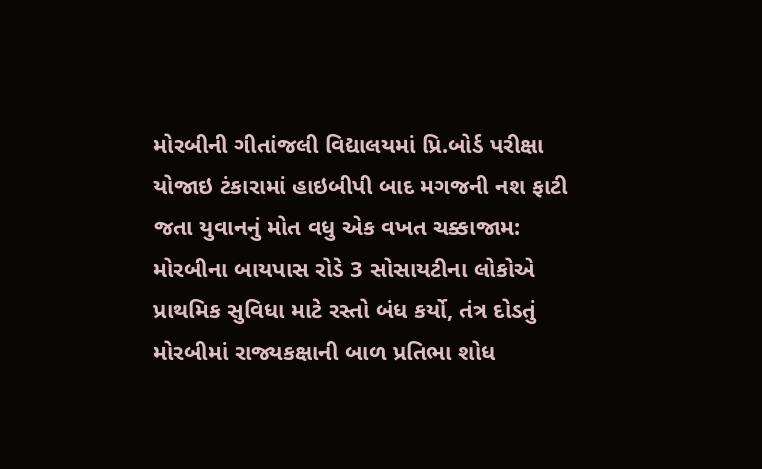મોરબીની ગીતાંજલી વિદ્યાલયમાં પ્રિ.બોર્ડ પરીક્ષા યોજાઇ ટંકારામાં હાઇબીપી બાદ મગજની નશ ફાટી જતા યુવાનનું મોત વધુ એક વખત ચક્કાજામ: મોરબીના બાયપાસ રોડે 3 સોસાયટીના લોકોએ પ્રાથમિક સુવિધા માટે રસ્તો બંધ કર્યો, તંત્ર દોડતું મોરબીમાં રાજ્યકક્ષાની બાળ પ્રતિભા શોધ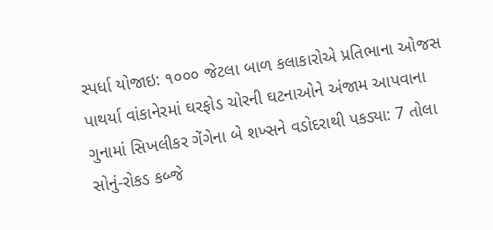સ્પર્ધા યોજાઇ: ૧૦૦૦ જેટલા બાળ કલાકારોએ પ્રતિભાના ઓજસ પાથર્યા વાંકાનેરમાં ઘરફોડ ચોરની ઘટનાઓને અંજામ આપવાના ગુનામાં સિખલીકર ગેંગેના બે શખ્સને વડોદરાથી પકડ્યા: 7 તોલા સોનું-રોકડ કબ્જે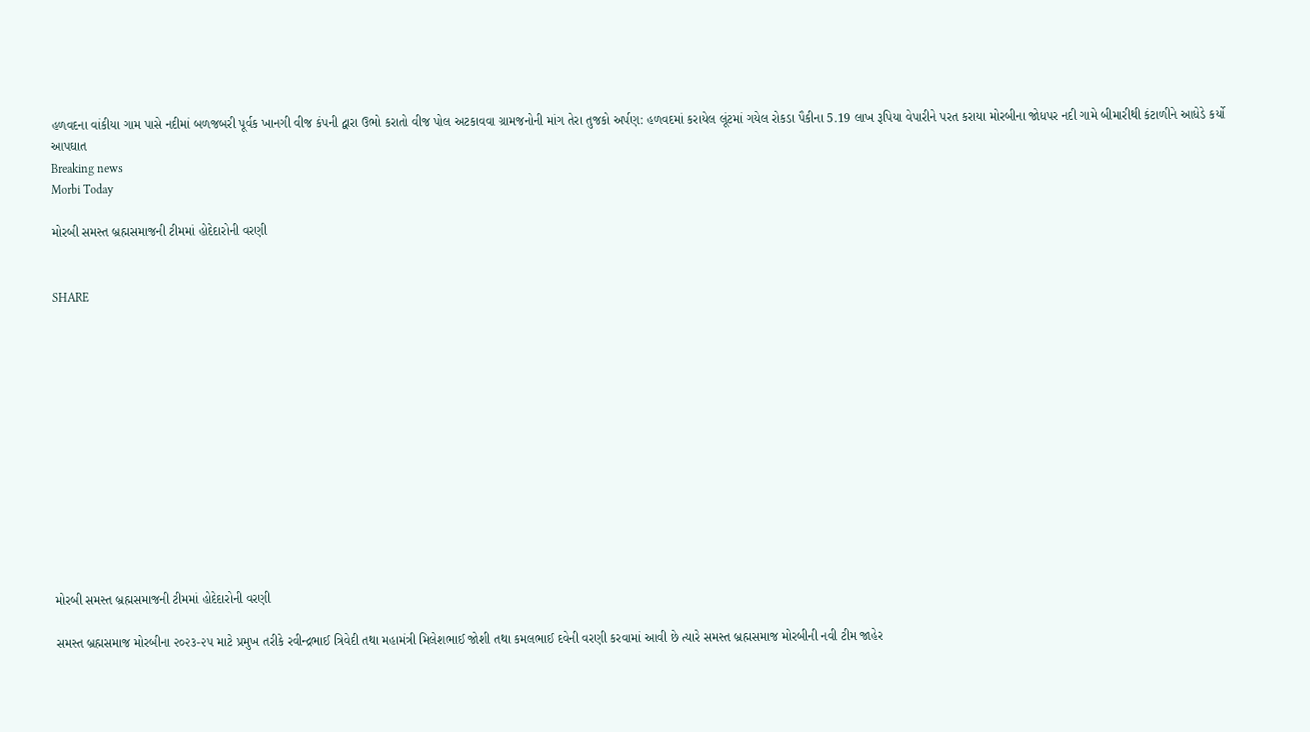હળવદના વાંકીયા ગામ પાસે નદીમાં બળજબરી પૂર્વક ખાનગી વીજ કંપની દ્વારા ઉભો કરાતો વીજ પોલ અટકાવવા ગ્રામજનોની માંગ તેરા તુજકો અર્પણ: હળવદમાં કરાયેલ લૂંટમાં ગયેલ રોકડા પૈકીના 5.19 લાખ રૂપિયા વેપારીને પરત કરાયા મોરબીના જોધપર નદી ગામે બીમારીથી કંટાળીને આધેડે કર્યો આપઘાત
Breaking news
Morbi Today

મોરબી સમસ્ત બ્રહ્મસમાજની ટીમમાં હોદેદારોની વરણી


SHARE













મોરબી સમસ્ત બ્રહ્મસમાજની ટીમમાં હોદેદારોની વરણી

સમસ્ત બ્રહ્મસમાજ મોરબીના ૨૦૨૩-૨૫ માટે પ્રમુખ તરીકે રવીન્દ્રભાઈ ત્રિવેદી તથા મહામંત્રી મિલેશભાઈ જોશી તથા કમલભાઈ દવેની વરણી કરવામાં આવી છે ત્યારે સમસ્ત બ્રહ્મસમાજ મોરબીની નવી ટીમ જાહેર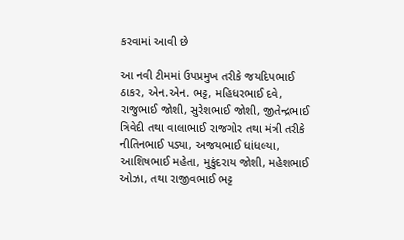કરવામાં આવી છે

આ નવી ટીમમાં ઉપપ્રમુખ તરીકે જયદિપભાઈ ઠાકર, એન.એન. ભટ્ટ, મહિધરભાઈ દવે, રાજુભાઈ જોશી, સુરેશભાઈ જોશી, જીતેન્દ્રભાઈ ત્રિવેદી તથા વાલાભાઈ રાજગોર તથા મંત્રી તરીકે નીતિનભાઈ પડ્યા, અજયભાઈ ધાંધલ્યા, આશિષભાઈ મહેતા, મુકુંદરાય જોશી, મહેશભાઈ ઓઝા, તથા રાજીવભાઈ ભટ્ટ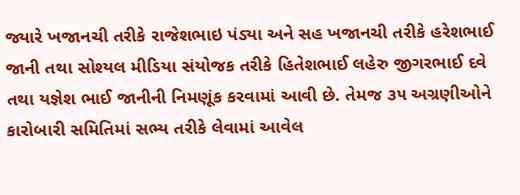જ્યારે ખજાનચી તરીકે રાજેશભાઇ પંડ્યા અને સહ ખજાનચી તરીકે હરેશભાઈ જાની તથા સોશ્યલ મીડિયા સંયોજક તરીકે હિતેશભાઈ લહેરુ જીગરભાઈ દવે તથા યજ્ઞેશ ભાઈ જાનીની નિમણૂંક કરવામાં આવી છે. તેમજ ૩૫ અગ્રણીઓને કારોબારી સમિતિમાં સભ્ય તરીકે લેવામાં આવેલ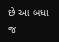છે આ બધા જ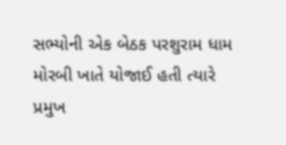સભ્યોની એક બેઠક પરશુરામ ધામ મોરબી ખાતે યોજાઈ હતી ત્યારે પ્રમુખ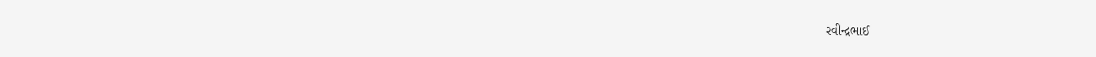રવીન્દ્રભાઈ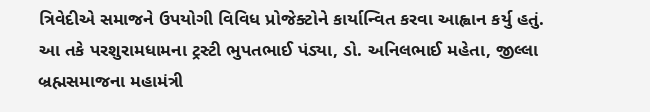ત્રિવેદીએ સમાજને ઉપયોગી વિવિધ પ્રોજેક્ટોને કાર્યાન્વિત કરવા આહ્વાન કર્યુ હતું. આ તકે પરશુરામધામના ટ્રસ્ટી ભુપતભાઈ પંડ્યા, ડો. અનિલભાઈ મહેતા, જીલ્લા બ્રહ્મસમાજના મહામંત્રી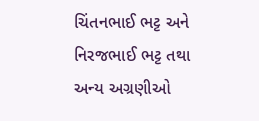ચિંતનભાઈ ભટ્ટ અને નિરજભાઈ ભટ્ટ તથા અન્ય અગ્રણીઓ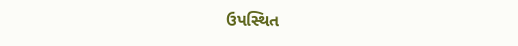ઉપસ્થિત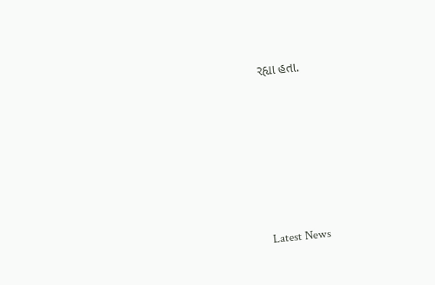રહ્યા હતા.






Latest News